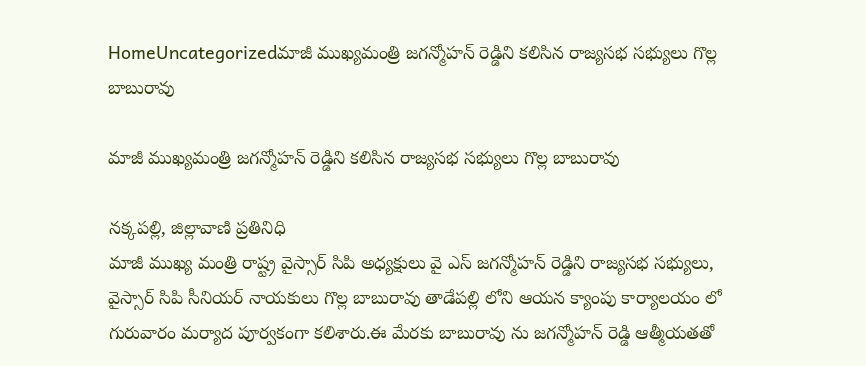HomeUncategorizedమాజీ ముఖ్యమంత్రి జగన్మోహన్ రెడ్డిని కలిసిన రాజ్యసభ సభ్యులు గొల్ల బాబురావు

మాజీ ముఖ్యమంత్రి జగన్మోహన్ రెడ్డిని కలిసిన రాజ్యసభ సభ్యులు గొల్ల బాబురావు

నక్కపల్లి, జిల్లావాణి ప్రతినిధి
మాజీ ముఖ్య మంత్రి రాష్ట్ర వైస్సార్ సిపి అధ్యక్షులు వై ఎస్ జగన్మోహన్ రెడ్డిని రాజ్యసభ సభ్యులు, వైస్సార్ సిపి సీనియర్ నాయకులు గొల్ల బాబురావు తాడేపల్లి లోని ఆయన క్యాంపు కార్యాలయం లో గురువారం మర్యాద పూర్వకంగా కలిశారు.ఈ మేరకు బాబురావు ను జగన్మోహన్ రెడ్డి ఆత్మీయతతో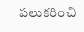పలుకరించి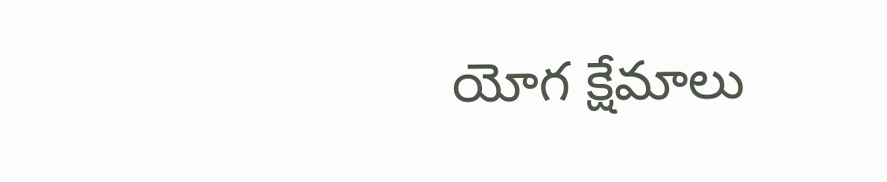యోగ క్షేమాలు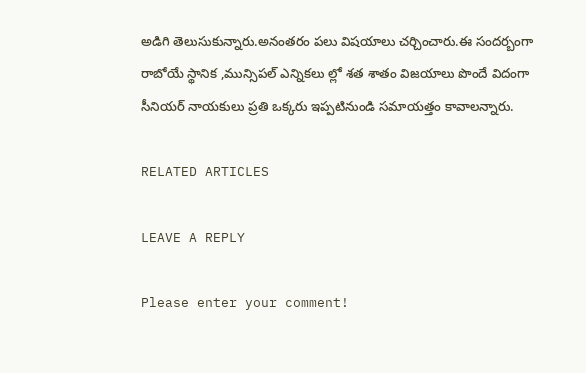అడిగి తెలుసుకున్నారు.అనంతరం పలు విషయాలు చర్చించారు.ఈ సందర్బంగా రాబోయే స్థానిక ,మున్సిపల్ ఎన్నికలు ల్లో శత శాతం విజయాలు పొందే విదంగా సీనియర్ నాయకులు ప్రతి ఒక్కరు ఇప్పటినుండి సమాయత్తం కావాలన్నారు.

RELATED ARTICLES

LEAVE A REPLY

Please enter your comment!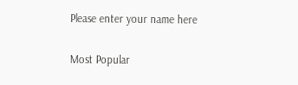Please enter your name here

Most Popular